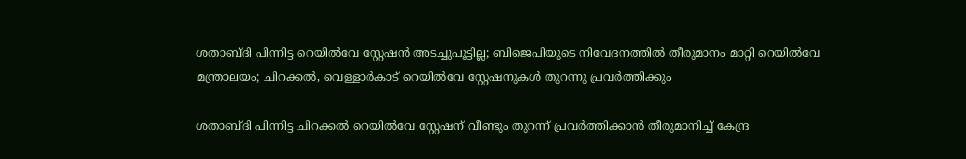ശതാബ്ദി പിന്നിട്ട റെയില്‍വേ സ്റ്റേഷന്‍ അടച്ചുപൂട്ടില്ല; ബിജെപിയുടെ നിവേദനത്തില്‍ തീരുമാനം മാറ്റി റെയില്‍വേ മന്ത്രാലയം; ചിറക്കല്‍, വെള്ളാര്‍കാട് റെയില്‍വേ സ്റ്റേഷനുകള്‍ തുറന്നു പ്രവര്‍ത്തിക്കും

ശതാബ്ദി പിന്നിട്ട ചിറക്കല്‍ റെയില്‍വേ സ്റ്റേഷന് വീണ്ടും തുറന്ന് പ്രവര്‍ത്തിക്കാന്‍ തീരുമാനിച്ച് കേന്ദ്ര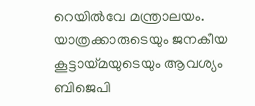റെയില്‍വേ മന്ത്രാലയം. യാത്രക്കാരുടെയും ജനകീയ കൂട്ടായ്മയുടെയും ആവശ്യം ബിജെപി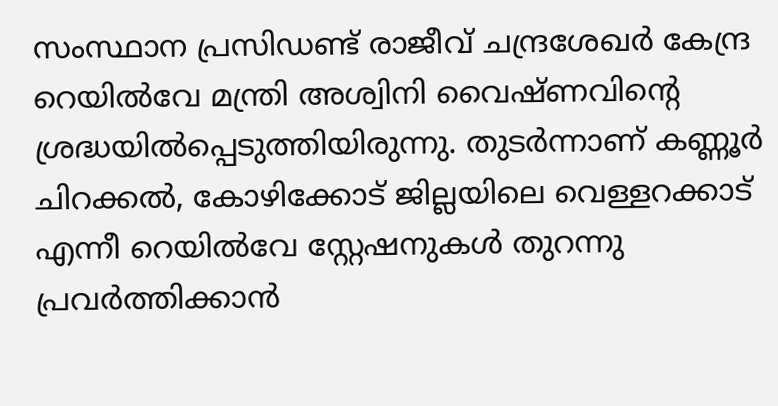സംസ്ഥാന പ്രസിഡണ്ട് രാജീവ് ചന്ദ്രശേഖര്‍ കേന്ദ്ര റെയില്‍വേ മന്ത്രി അശ്വിനി വൈഷ്ണവിന്റെ ശ്രദ്ധയില്‍പ്പെടുത്തിയിരുന്നു. തുടര്‍ന്നാണ് കണ്ണൂര്‍ ചിറക്കല്‍, കോഴിക്കോട് ജില്ലയിലെ വെള്ളറക്കാട് എന്നീ റെയില്‍വേ സ്റ്റേഷനുകള്‍ തുറന്നു പ്രവര്‍ത്തിക്കാന്‍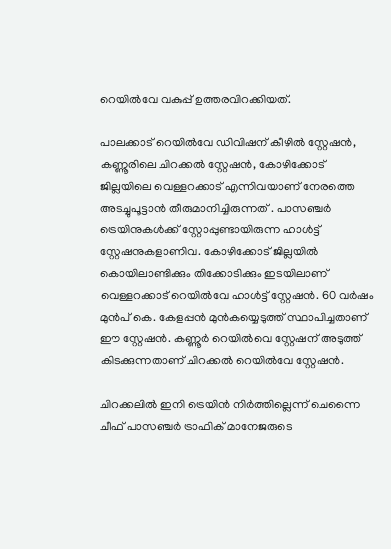റെയില്‍വേ വകുപ്പ് ഉത്തരവിറക്കിയത്.

പാലക്കാട് റെയില്‍വേ ഡിവിഷന് കീഴില്‍ സ്റ്റേഷന്‍, കണ്ണൂരിലെ ചിറക്കല്‍ സ്റ്റേഷന്‍, കോഴിക്കോട് ജില്ലയിലെ വെള്ളറക്കാട് എന്നിവയാണ് നേരത്തെ അടച്ചുപൂട്ടാന്‍ തീരുമാനിച്ചിരുന്നത് . പാസഞ്ചര്‍ ട്രെയിനുകള്‍ക്ക് സ്റ്റോപ്പുണ്ടായിരുന്ന ഹാള്‍ട്ട് സ്റ്റേഷനുകളാണിവ. കോഴിക്കോട് ജില്ലയില്‍ കൊയിലാണ്ടിക്കും തിക്കോടിക്കും ഇടയിലാണ് വെള്ളറക്കാട് റെയില്‍വേ ഹാള്‍ട്ട് സ്റ്റേഷന്‍. 60 വര്‍ഷം മുന്‍പ് കെ. കേളപ്പന്‍ മുന്‍കയ്യെടുത്ത് സ്ഥാപിച്ചതാണ് ഈ സ്റ്റേഷന്‍. കണ്ണൂര്‍ റെയില്‍വെ സ്റ്റേഷന് അടുത്ത് കിടക്കുന്നതാണ് ചിറക്കല്‍ റെയില്‍വേ സ്റ്റേഷന്‍.

ചിറക്കലില്‍ ഇനി ട്രെയിന്‍ നിര്‍ത്തില്ലെന്ന് ചെന്നൈ ചീഫ് പാസഞ്ചര്‍ ട്രാഫിക് മാനേജരുടെ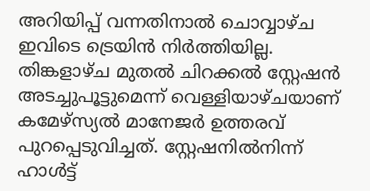അറിയിപ്പ് വന്നതിനാല്‍ ചൊവ്വാഴ്ച ഇവിടെ ട്രെയിന്‍ നിര്‍ത്തിയില്ല. തിങ്കളാഴ്ച മുതല്‍ ചിറക്കല്‍ സ്റ്റേഷന്‍ അടച്ചുപൂട്ടുമെന്ന് വെള്ളിയാഴ്ചയാണ് കമേഴ്‌സ്യല്‍ മാനേജര്‍ ഉത്തരവ് പുറപ്പെടുവിച്ചത്. സ്റ്റേഷനില്‍നിന്ന് ഹാള്‍ട്ട്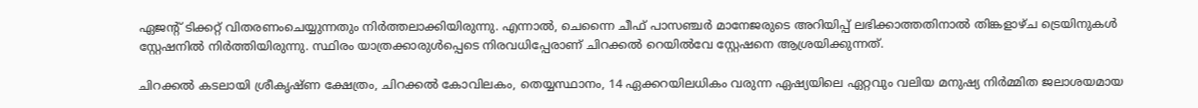ഏജന്റ് ടിക്കറ്റ് വിതരണംചെയ്യുന്നതും നിര്‍ത്തലാക്കിയിരുന്നു. എന്നാല്‍, ചെന്നൈ ചീഫ് പാസഞ്ചര്‍ മാനേജരുടെ അറിയിപ്പ് ലഭിക്കാത്തതിനാല്‍ തിങ്കളാഴ്ച ട്രെയിനുകള്‍ സ്റ്റേഷനില്‍ നിര്‍ത്തിയിരുന്നു. സ്ഥിരം യാത്രക്കാരുള്‍പ്പെടെ നിരവധിപ്പേരാണ് ചിറക്കല്‍ റെയില്‍വേ സ്റ്റേഷനെ ആശ്രയിക്കുന്നത്.

ചിറക്കല്‍ കടലായി ശ്രീകൃഷ്ണ ക്ഷേത്രം, ചിറക്കല്‍ കോവിലകം, തെയ്യസ്ഥാനം, 14 ഏക്കറയിലധികം വരുന്ന ഏഷ്യയിലെ ഏറ്റവും വലിയ മനുഷ്യ നിര്‍മ്മിത ജലാശയമായ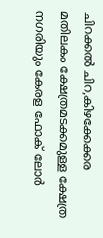ചിറക്കല്‍ ചിറ,കിഴക്കേക്കര മതിലകം ക്ഷേത്രമടക്കമുള്ള ക്ഷേത്ര നഗരിയും കേരള ഫോക് ലോര്‍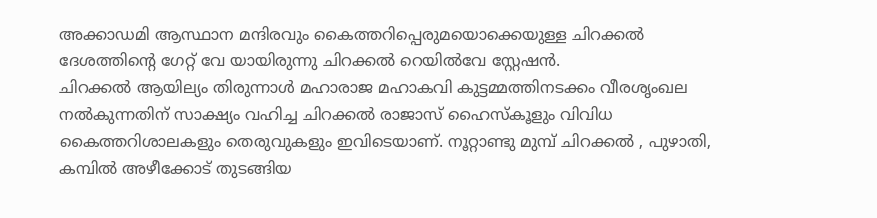അക്കാഡമി ആസ്ഥാന മന്ദിരവും കൈത്തറിപ്പെരുമയൊക്കെയുള്ള ചിറക്കല്‍ ദേശത്തിന്റെ ഗേറ്റ് വേ യായിരുന്നു ചിറക്കല്‍ റെയില്‍വേ സ്റ്റേഷന്‍.
ചിറക്കല്‍ ആയില്യം തിരുന്നാള്‍ മഹാരാജ മഹാകവി കുട്ടമ്മത്തിനടക്കം വീരശൃംഖല നല്‍കുന്നതിന് സാക്ഷ്യം വഹിച്ച ചിറക്കല്‍ രാജാസ് ഹൈസ്‌കൂളും വിവിധ കൈത്തറിശാലകളും തെരുവുകളും ഇവിടെയാണ്. നൂറ്റാണ്ടു മുമ്പ് ചിറക്കല്‍ , പുഴാതി, കമ്പില്‍ അഴീക്കോട് തുടങ്ങിയ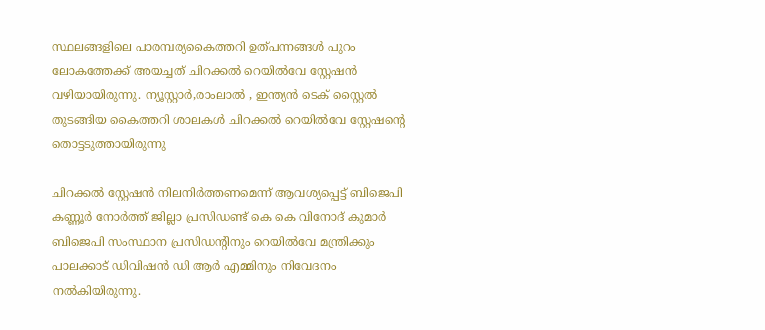സ്ഥലങ്ങളിലെ പാരമ്പര്യകൈത്തറി ഉത്പന്നങ്ങള്‍ പുറം ലോകത്തേക്ക് അയച്ചത് ചിറക്കല്‍ റെയില്‍വേ സ്റ്റേഷന്‍ വഴിയായിരുന്നു. ന്യൂസ്റ്റാര്‍,രാംലാല്‍ , ഇന്ത്യന്‍ ടെക് സ്റ്റൈല്‍ തുടങ്ങിയ കൈത്തറി ശാലകള്‍ ചിറക്കല്‍ റെയില്‍വേ സ്റ്റേഷന്റെ തൊട്ടടുത്തായിരുന്നു

ചിറക്കല്‍ സ്റ്റേഷന്‍ നിലനിര്‍ത്തണമെന്ന് ആവശ്യപ്പെട്ട് ബിജെപി കണ്ണൂര്‍ നോര്‍ത്ത് ജില്ലാ പ്രസിഡണ്ട് കെ കെ വിനോദ് കുമാര്‍ ബിജെപി സംസ്ഥാന പ്രസിഡന്റിനും റെയില്‍വേ മന്ത്രിക്കും പാലക്കാട് ഡിവിഷന്‍ ഡി ആര്‍ എമ്മിനും നിവേദനം നല്‍കിയിരുന്നു.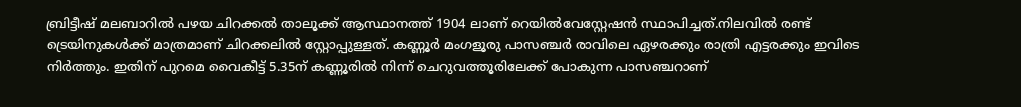ബ്രിട്ടീഷ് മലബാറില്‍ പഴയ ചിറക്കല്‍ താലൂക്ക് ആസ്ഥാനത്ത് 1904 ലാണ് റെയില്‍വേസ്റ്റേഷന്‍ സ്ഥാപിച്ചത്.നിലവില്‍ രണ്ട് ട്രെയിനുകള്‍ക്ക് മാത്രമാണ് ചിറക്കലില്‍ സ്റ്റോപ്പുള്ളത്. കണ്ണൂര്‍ മംഗളൂരു പാസഞ്ചര്‍ രാവിലെ ഏഴരക്കും രാത്രി എട്ടരക്കും ഇവിടെ നിര്‍ത്തും. ഇതിന് പുറമെ വൈകീട്ട് 5.35ന് കണ്ണൂരില്‍ നിന്ന് ചെറുവത്തൂരിലേക്ക് പോകുന്ന പാസഞ്ചറാണ്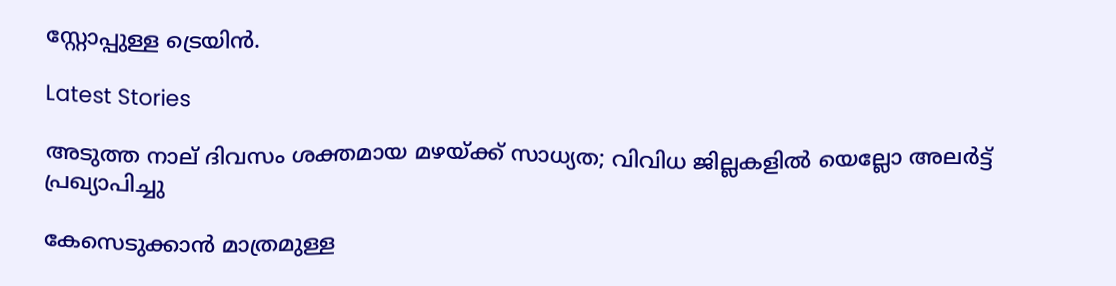സ്റ്റോപ്പുള്ള ട്രെയിന്‍.

Latest Stories

അടുത്ത നാല് ദിവസം ശക്തമായ മഴയ്ക്ക് സാധ്യത; വിവിധ ജില്ലകളില്‍ യെല്ലോ അലര്‍ട്ട് പ്രഖ്യാപിച്ചു

കേസെടുക്കാൻ മാത്രമുള്ള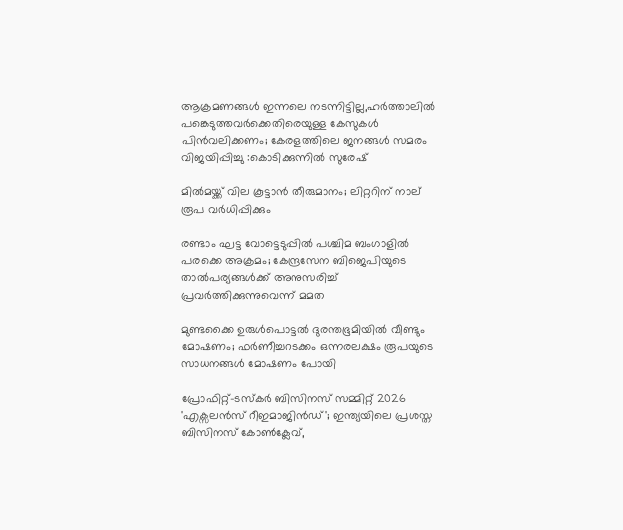ആക്രമണങ്ങൾ ഇന്നലെ നടന്നിട്ടില്ല,ഹർത്താലിൽ പങ്കെടുത്തവർക്കെതിരെയുള്ള കേസുകൾ പിൻവലിക്കണം; കേരളത്തിലെ ജനങ്ങൾ സമരം വിജയിപ്പിച്ചു :കൊടിക്കുന്നിൽ സുരേഷ്

മില്‍മയ്ക്ക് വില കൂട്ടാന്‍ തീരുമാനം; ലിറ്ററിന് നാല് രൂപ വര്‍ധിപ്പിക്കും

രണ്ടാം ഘട്ട വോട്ടെടുപ്പില്‍ പശ്ചിമ ബംഗാളില്‍ പരക്കെ അക്രമം; കേന്ദ്രസേന ബിജെപിയുടെ താല്‍പര്യങ്ങള്‍ക്ക് അനുസരിച്ച് പ്രവര്‍ത്തിക്കുന്നുവെന്ന് മമത

മുണ്ടക്കൈ ഉരുൾപൊട്ടൽ ദുരന്തഭൂമിയിൽ വീണ്ടും മോഷണം; ഫർണീച്ചറടക്കം ഒന്നരലക്ഷം രൂപയുടെ സാധനങ്ങൾ മോഷണം പോയി

പ്രോഫിറ്റ്-ടസ്‌കര്‍ ബിസിനസ് സമ്മിറ്റ് 2026 'എക്സലന്‍സ് റീഇമാജിന്‍ഡ്'; ഇന്ത്യയിലെ പ്രശസ്ത ബിസിനസ് കോണ്‍ക്ലേവ്,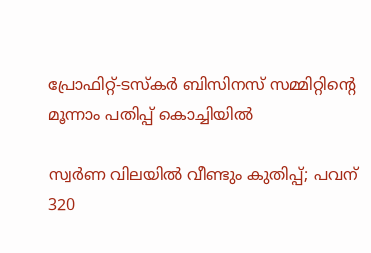പ്രോഫിറ്റ്-ടസ്‌കര്‍ ബിസിനസ് സമ്മിറ്റിന്റെ മൂന്നാം പതിപ്പ് കൊച്ചിയില്‍

സ്വര്‍ണ വിലയില്‍ വീണ്ടും കുതിപ്പ്; പവന് 320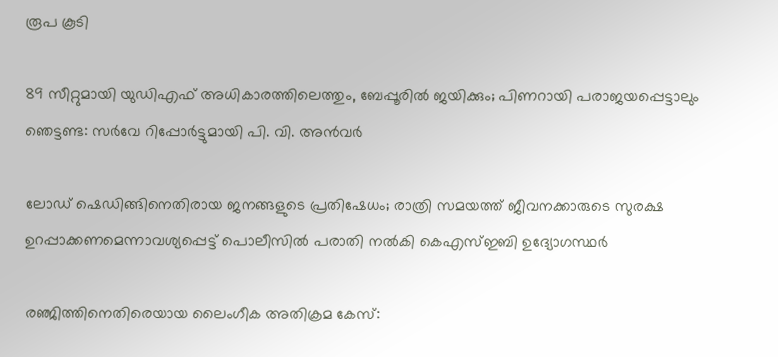രൂപ കൂടി

89 സീറ്റുമായി യുഡിഎഫ് അധികാരത്തിലെത്തും, ബേപ്പൂരിൽ ജയിക്കും; പിണറായി പരാജയപ്പെട്ടാലും ഞെട്ടണ്ട: സർവേ റിപ്പോർട്ടുമായി പി. വി. അൻവർ

ലോഡ് ഷെഡിങ്ങിനെതിരായ ജനങ്ങളുടെ പ്രതിഷേധം; രാത്രി സമയത്ത് ജീവനക്കാരുടെ സുരക്ഷ ഉറപ്പാക്കണമെന്നാവശ്യപ്പെട്ട് പൊലീസിൽ പരാതി നൽകി കെഎസ്ഇബി ഉദ്യോഗസ്ഥർ

രഞ്ജിത്തിനെതിരെയായ ലൈംഗീക അതിക്രമ കേസ്: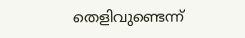തെളിവുണ്ടെന്ന്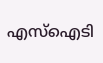എസ്‌ഐടി